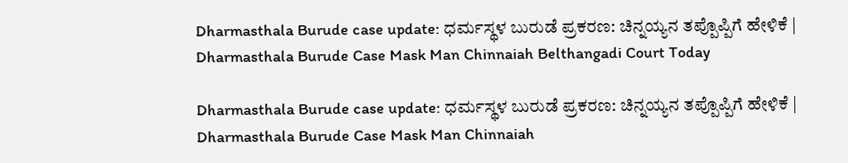Dharmasthala Burude case update: ಧರ್ಮಸ್ಥಳ ಬುರುಡೆ ಪ್ರಕರಣ: ಚಿನ್ನಯ್ಯನ ತಪ್ಪೊಪ್ಪಿಗೆ ಹೇಳಿಕೆ | Dharmasthala Burude Case Mask Man Chinnaiah Belthangadi Court Today

Dharmasthala Burude case update: ಧರ್ಮಸ್ಥಳ ಬುರುಡೆ ಪ್ರಕರಣ: ಚಿನ್ನಯ್ಯನ ತಪ್ಪೊಪ್ಪಿಗೆ ಹೇಳಿಕೆ | Dharmasthala Burude Case Mask Man Chinnaiah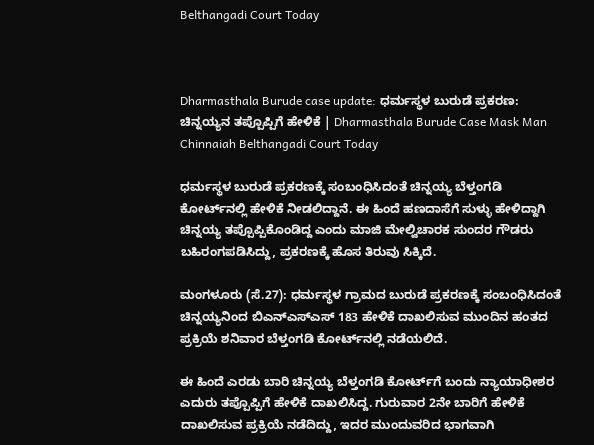Belthangadi Court Today



Dharmasthala Burude case update: ಧರ್ಮಸ್ಥಳ ಬುರುಡೆ ಪ್ರಕರಣ: ಚಿನ್ನಯ್ಯನ ತಪ್ಪೊಪ್ಪಿಗೆ ಹೇಳಿಕೆ | Dharmasthala Burude Case Mask Man Chinnaiah Belthangadi Court Today

ಧರ್ಮಸ್ಥಳ ಬುರುಡೆ ಪ್ರಕರಣಕ್ಕೆ ಸಂಬಂಧಿಸಿದಂತೆ ಚಿನ್ನಯ್ಯ ಬೆಳ್ತಂಗಡಿ ಕೋರ್ಟ್‌ನಲ್ಲಿ ಹೇಳಿಕೆ ನೀಡಲಿದ್ದಾನೆ. ಈ ಹಿಂದೆ ಹಣದಾಸೆಗೆ ಸುಳ್ಳು ಹೇಳಿದ್ದಾಗಿ ಚಿನ್ನಯ್ಯ ತಪ್ಪೊಪ್ಪಿಕೊಂಡಿದ್ದ ಎಂದು ಮಾಜಿ ಮೇಲ್ವಿಚಾರಕ ಸುಂದರ ಗೌಡರು ಬಹಿರಂಗಪಡಿಸಿದ್ದು, ಪ್ರಕರಣಕ್ಕೆ ಹೊಸ ತಿರುವು ಸಿಕ್ಕಿದೆ.

ಮಂಗಳೂರು (ಸೆ.27): ಧರ್ಮಸ್ಥಳ ಗ್ರಾಮದ ಬುರುಡೆ ಪ್ರಕರಣಕ್ಕೆ ಸಂಬಂಧಿಸಿದಂತೆ ಚಿನ್ನಯ್ಯನಿಂದ ಬಿಎನ್‌ಎಸ್‌ಎಸ್‌ 183 ಹೇಳಿಕೆ ದಾಖಲಿಸುವ ಮುಂದಿನ ಹಂತದ ಪ್ರಕ್ರಿಯೆ ಶನಿವಾರ ಬೆಳ್ತಂಗಡಿ ಕೋರ್ಟ್‌ನಲ್ಲಿ ನಡೆಯಲಿದೆ.

ಈ ಹಿಂದೆ ಎರಡು ಬಾರಿ ಚಿನ್ನಯ್ಯ ಬೆಳ್ತಂಗಡಿ ಕೋರ್ಟ್‌ಗೆ ಬಂದು ನ್ಯಾಯಾಧೀಶರ ಎದುರು ತಪ್ಪೊಪ್ಪಿಗೆ ಹೇಳಿಕೆ ದಾಖಲಿಸಿದ್ದ. ಗುರುವಾರ 2ನೇ ಬಾರಿಗೆ ಹೇಳಿಕೆ ದಾಖಲಿಸುವ ಪ್ರಕ್ರಿಯೆ ನಡೆದಿದ್ದು, ಇದರ ಮುಂದುವರಿದ ಭಾಗವಾಗಿ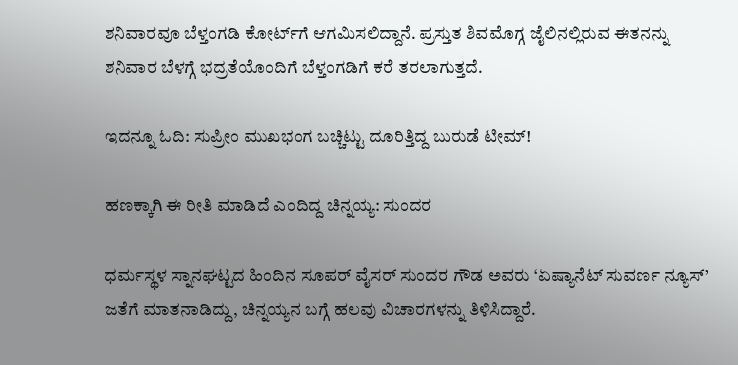ಶನಿವಾರವೂ ಬೆಳ್ತಂಗಡಿ ಕೋರ್ಟ್‌ಗೆ ಆಗಮಿಸಲಿದ್ದಾನೆ. ಪ್ರಸ್ತುತ ಶಿವಮೊಗ್ಗ ಜೈಲಿನಲ್ಲಿರುವ ಈತನನ್ನು ಶನಿವಾರ ಬೆಳಗ್ಗೆ ಭದ್ರತೆಯೊಂದಿಗೆ ಬೆಳ್ತಂಗಡಿಗೆ ಕರೆ ತರಲಾಗುತ್ತದೆ.

ಇದನ್ನೂ ಓದಿ: ಸುಪ್ರೀಂ ಮುಖಭಂಗ ಬಚ್ಚಿಟ್ಟು ದೂರಿತ್ತಿದ್ದ ಬುರುಡೆ ಟೀಮ್‌!

ಹಣಕ್ಕಾಗಿ ಈ ರೀತಿ ಮಾಡಿದೆ ಎಂದಿದ್ದ ಚಿನ್ನಯ್ಯ: ಸುಂದರ

ಧರ್ಮಸ್ಥಳ ಸ್ನಾನಘಟ್ಟದ ಹಿಂದಿನ ಸೂಪರ್ ವೈಸರ್ ಸುಂದರ ಗೌಡ ಅವರು ‘ಏಷ್ಯಾನೆಟ್‌ ಸುವರ್ಣ ನ್ಯೂಸ್‌’ ಜತೆಗೆ ಮಾತನಾಡಿದ್ದು, ಚಿನ್ನಯ್ಯನ ಬಗ್ಗೆ ಹಲವು ವಿಚಾರಗಳನ್ನು ತಿಳಿಸಿದ್ದಾರೆ.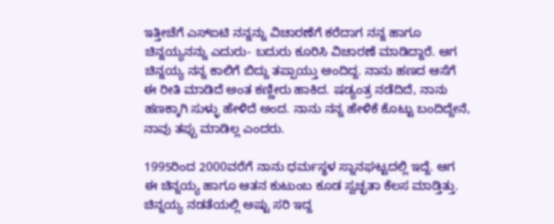ಇತ್ತೀಚೆಗೆ ಎಸ್ಐಟಿ ನನ್ನನ್ನು ವಿಚಾರಣೆಗೆ ಕರೆದಾಗ ನನ್ನ ಹಾಗೂ ಚಿನ್ನಯ್ಯನನ್ನು ಎದುರು- ಬದುರು ಕೂರಿಸಿ ವಿಚಾರಣೆ ಮಾಡಿದ್ದಾರೆ. ಆಗ ಚಿನ್ನಯ್ಯ ನನ್ನ ಕಾಲಿಗೆ ಬಿದ್ದು ತಪ್ಪಾಯ್ತು ಅಂದಿದ್ದ. ನಾನು ಹಣದ ಆಸೆಗೆ ಈ ರೀತಿ ಮಾಡಿದೆ ಅಂತ ಕಣ್ಣೀರು ಹಾಕಿದ. ಷಡ್ಯಂತ್ರ ನಡೆದಿದೆ, ನಾನು ಹಣಕ್ಕಾಗಿ ಸುಳ್ಳು ಹೇಳಿದೆ ಅಂದ. ನಾನು ನನ್ನ ಹೇಳಿಕೆ ಕೊಟ್ಟು ಬಂದಿದ್ದೇನೆ, ನಾವು ತಪ್ಪು ಮಾಡಿಲ್ಲ ಎಂದರು.

1995ರಿಂದ 2000ವರೆಗೆ ನಾನು ಧರ್ಮಸ್ಥಳ ಸ್ನಾನಘಟ್ಟದಲ್ಲಿ ಇದ್ದೆ. ಆಗ ಈ ಚಿನ್ನಯ್ಯ ಹಾಗೂ ಆತನ ಕುಟುಂಬ ಕೂಡ ಸ್ವಚ್ಛತಾ ಕೆಲಸ ಮಾಡ್ತಿತ್ತು. ಚಿನ್ನಯ್ಯ ನಡತೆಯಲ್ಲಿ ಅಷ್ಟು ಸರಿ ಇದ್ದ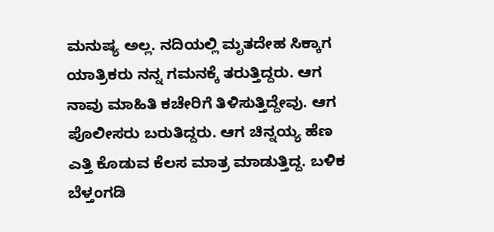ಮನುಷ್ಯ ಅಲ್ಲ. ನದಿಯಲ್ಲಿ ಮೃತದೇಹ ಸಿಕ್ಕಾಗ ಯಾತ್ರಿಕರು ನನ್ನ ಗಮನಕ್ಕೆ ತರುತ್ತಿದ್ದರು. ಆಗ ನಾವು ಮಾಹಿತಿ ಕಚೇರಿಗೆ ತಿಳಿಸುತ್ತಿದ್ದೇವು. ಆಗ ಪೊಲೀಸರು ಬರುತಿದ್ದರು. ಆಗ ಚಿನ್ನಯ್ಯ ಹೆಣ ಎತ್ತಿ ಕೊಡುವ ಕೆಲಸ ಮಾತ್ರ ಮಾಡುತ್ತಿದ್ದ. ಬಳಿಕ ಬೆಳ್ತಂಗಡಿ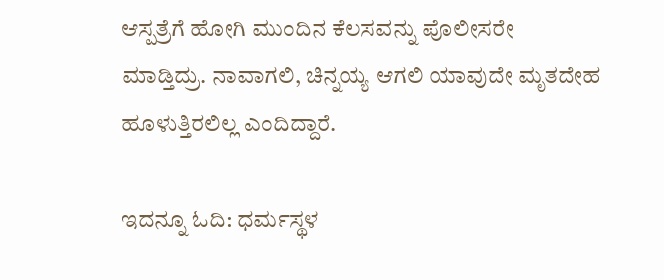ಆಸ್ಪತ್ರೆಗೆ ಹೋಗಿ ಮುಂದಿನ ಕೆಲಸವನ್ನು ಪೊಲೀಸರೇ ಮಾಡ್ತಿದ್ರು. ನಾವಾಗಲಿ, ಚಿನ್ನಯ್ಯ ಆಗಲಿ ಯಾವುದೇ ಮೃತದೇಹ ಹೂಳುತ್ತಿರಲಿಲ್ಲ ಎಂದಿದ್ದಾರೆ.

ಇದನ್ನೂ ಓದಿ: ಧರ್ಮಸ್ಥಳ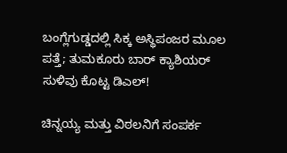ಬಂಗ್ಲೆಗುಡ್ಡದಲ್ಲಿ ಸಿಕ್ಕ ಅಸ್ಥಿಪಂಜರ ಮೂಲ ಪತ್ತೆ; ತುಮಕೂರು ಬಾರ್ ಕ್ಯಾಶಿಯರ್‌ ಸುಳಿವು ಕೊಟ್ಟ ಡಿಎಲ್!

ಚಿನ್ನಯ್ಯ ಮತ್ತು ವಿಠಲನಿಗೆ ಸಂಪರ್ಕ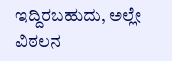ಇದ್ದಿರಬಹುದು, ಅಲ್ಲೇ ವಿಠಲನ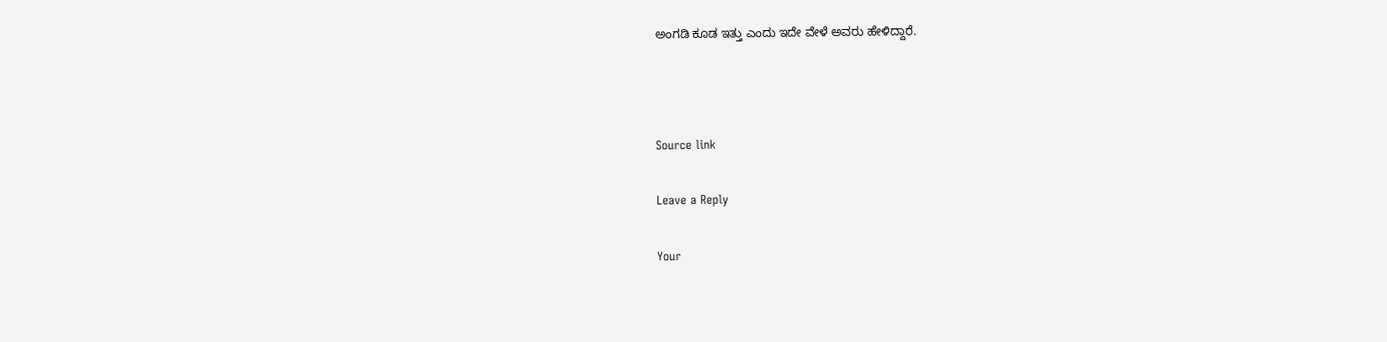ಅಂಗಡಿ ಕೂಡ ಇತ್ತು ಎಂದು ಇದೇ ವೇಳೆ ಅವರು ಹೇಳಿದ್ದಾರೆ.



Source link

Leave a Reply

Your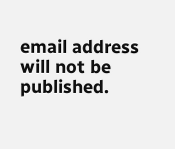email address will not be published.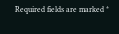Required fields are marked *